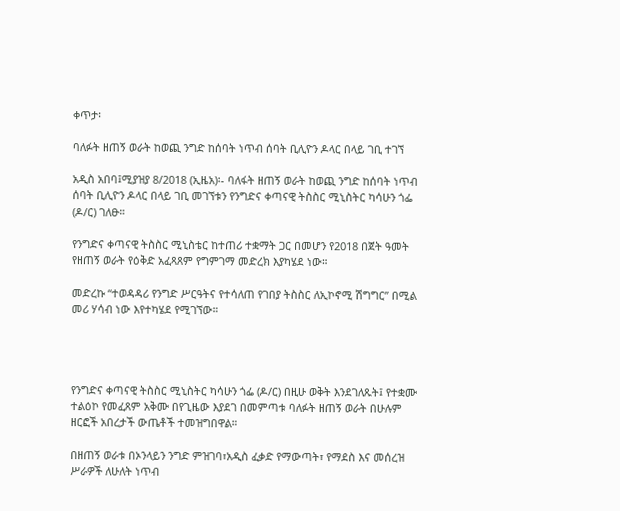ቀጥታ፡

ባለፉት ዘጠኝ ወራት ከወጪ ንግድ ከሰባት ነጥብ ሰባት ቢሊዮን ዶላር በላይ ገቢ ተገኘ

አዲስ አበባ፤ሚያዝያ 8/2018 (ኢዜአ)፡- ባለፋት ዘጠኝ ወራት ከወጪ ንግድ ከሰባት ነጥብ ሰባት ቢሊዮን ዶላር በላይ ገቢ መገኘቱን የንግድና ቀጣናዊ ትስስር ሚኒስትር ካሳሁን ጎፌ (ዶ/ር) ገለፁ።

የንግድና ቀጣናዊ ትስስር ሚኒስቴር ከተጠሪ ተቋማት ጋር በመሆን የ2018 በጀት ዓመት የዘጠኝ ወራት የዕቅድ አፈጻጸም የግምገማ መድረክ እያካሄደ ነው።

መድረኩ “ተወዳዳሪ የንግድ ሥርዓትና የተሳለጠ የገበያ ትስስር ለኢኮኖሚ ሽግግር” በሚል መሪ ሃሳብ ነው እየተካሄደ የሚገኘው።




የንግድና ቀጣናዊ ትስስር ሚኒስትር ካሳሁን ጎፌ (ዶ/ር) በዚሁ ወቅት እንደገለጹት፤ የተቋሙ ተልዕኮ የመፈጸም አቅሙ በየጊዜው እያደገ በመምጣቱ ባለፉት ዘጠኝ ወራት በሁሉም ዘርፎች አበረታች ውጤቶች ተመዝግበዋል።

በዘጠኝ ወራቱ በኦንላይን ንግድ ምዝገባ፣አዲስ ፈቃድ የማውጣት፣ የማደስ እና መሰረዝ ሥራዎች ለሁለት ነጥብ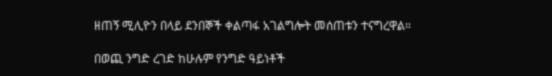ዘጠኝ ሚሊዮን በላይ ደንበኞች ቀልጣፋ አገልግሎት መሰጠቱን ተናግረዋል።

በወጪ ንግድ ረገድ ከሁሉም የንግድ ዓይነቶች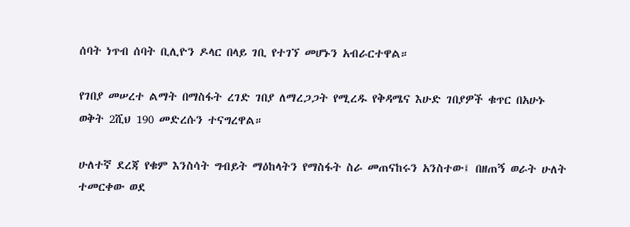ሰባት ነጥብ ሰባት ቢሊዮን ዶላር በላይ ገቢ የተገኘ መሆኑን አብራርተዋል።

የገበያ መሠረተ ልማት በማስፋት ረገድ ገበያ ለማረጋጋት የሚረዱ የቅዳሜና እሁድ ገበያዎች ቁጥር በአሁኑ ወቅት 2ሺህ 190 መድረሱን ተናግረዋል።

ሁለተኛ ደረጃ የቁም እንስሳት ግብይት ማዕከላትን የማስፋት ስራ መጠናከሩን አንስተው፤ በዘጠኝ ወራት ሁለት ተመርቀው ወደ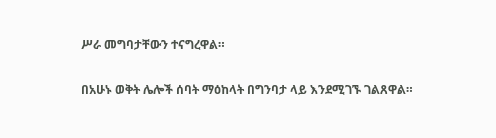ሥራ መግባታቸውን ተናግረዋል።

በአሁኑ ወቅት ሌሎች ሰባት ማዕከላት በግንባታ ላይ እንደሚገኙ ገልጸዋል።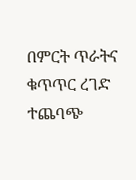በምርት ጥራትና ቁጥጥር ረገድ ተጨባጭ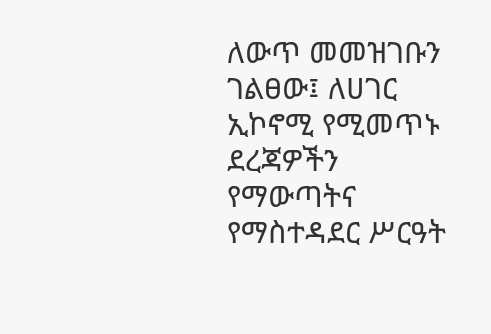ለውጥ መመዝገቡን ገልፀው፤ ለሀገር ኢኮኖሚ የሚመጥኑ ደረጃዎችን የማውጣትና የማስተዳደር ሥርዓት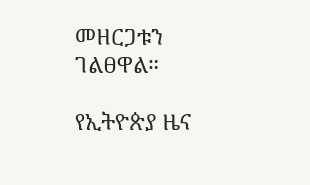መዘርጋቱን ገልፀዋል።

የኢትዮጵያ ዜና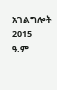አገልግሎት
2015
ዓ.ም